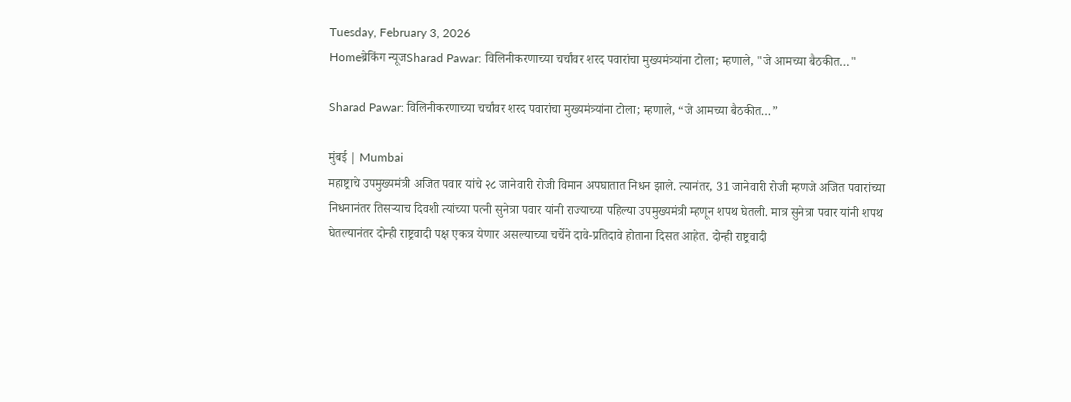Tuesday, February 3, 2026
Homeब्रेकिंग न्यूजSharad Pawar: विलिनीकरणाच्या चर्चांवर शरद पवारांचा मुख्यमंत्र्यांना टोला; म्हणाले, "जे आमच्या बैठकीत…"

Sharad Pawar: विलिनीकरणाच्या चर्चांवर शरद पवारांचा मुख्यमंत्र्यांना टोला; म्हणाले, “जे आमच्या बैठकीत…”

मुंबई | Mumbai
महाष्ट्राचे उपमुख्यमंत्री अजित पवार यांचे २८ जानेवारी रोजी विमान अपघातात निधन झाले. त्यानंतर, 31 जानेवारी रोजी म्हणजे अजित पवारांच्या निधनानंतर तिसऱ्याच दिवशी त्यांच्या पत्नी सुनेत्रा पवार यांनी राज्याच्या पहिल्या उपमुख्यमंत्री म्हणून शपथ घेतली. मात्र सुनेत्रा पवार यांनी शपथ घेतल्यानंतर दोन्ही राष्ट्रवादी पक्ष एकत्र येणार असल्याच्या चर्चेने दावे-प्रतिदावे होताना दिसत आहेत. दोन्ही राष्ट्रवादी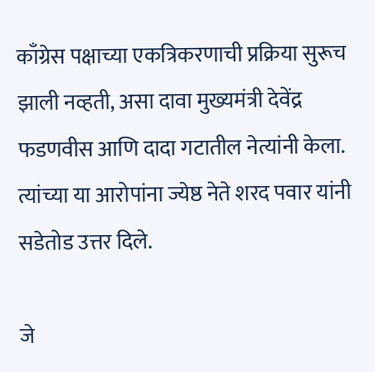काँग्रेस पक्षाच्या एकत्रि‍करणाची प्रक्रिया सुरूच झाली नव्हती, असा दावा मुख्यमंत्री देवेंद्र फडणवीस आणि दादा गटातील नेत्यांनी केला. त्यांच्या या आरोपांना ज्येष्ठ नेते शरद पवार यांनी सडेतोड उत्तर दिले.

जे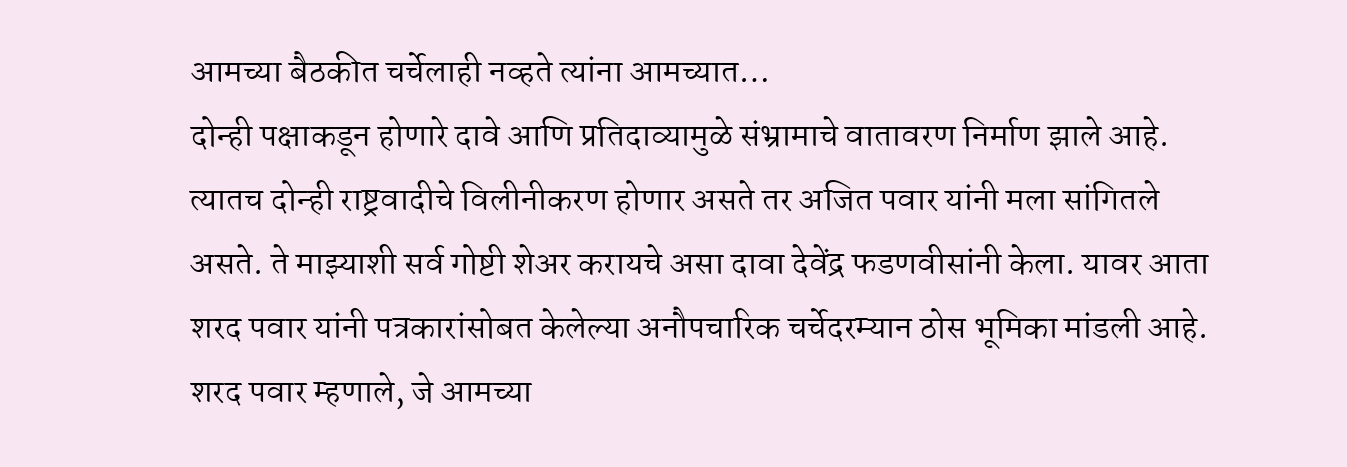आमच्या बैठकीत चर्चेलाही नव्हते त्यांना आमच्यात…
दोन्ही पक्षाकडून होणारे दावे आणि प्रतिदाव्यामुळे संभ्रामाचे वातावरण निर्माण झाले आहे. त्यातच दोन्ही राष्ट्रवादीचे विलीनीकरण होणार असते तर अजित पवार यांनी मला सांगितले असते. ते माझ्याशी सर्व गोष्टी शेअर करायचे असा दावा देवेंद्र फडणवीसांनी केला. यावर आता शरद पवार यांनी पत्रकारांसोबत केलेल्या अनौपचारिक चर्चेदरम्यान ठोस भूमिका मांडली आहे. शरद पवार म्हणाले, जे आमच्या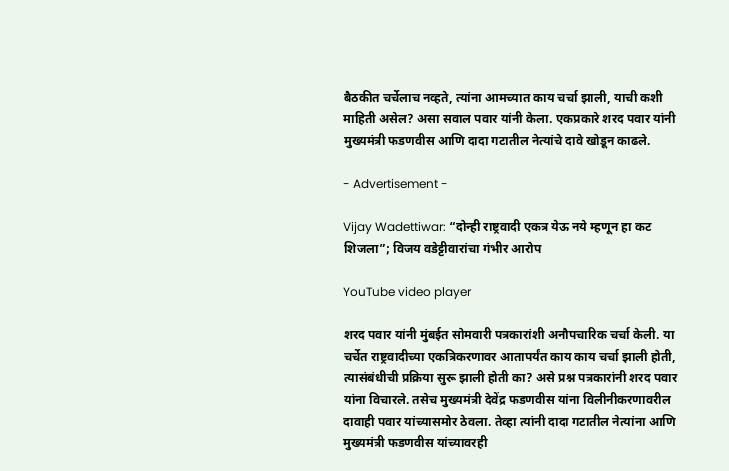बैठकीत चर्चेलाच नव्हते, त्यांना आमच्यात काय चर्चा झाली, याची कशी माहिती असेल? असा सवाल पवार यांनी केला. एकप्रकारे शरद पवार यांनी मुख्यमंत्री फडणवीस आणि दादा गटातील नेत्यांचे दावे खोडून काढले.

- Advertisement -

Vijay Wadettiwar: “दोन्ही राष्ट्रवादी एकत्र येऊ नये म्हणून हा कट शिजला”; विजय वडेट्टीवारांचा गंभीर आरोप

YouTube video player

शरद पवार यांनी मुंबईत सोमवारी पत्रकारांशी अनौपचारिक चर्चा केली. या चर्चेत राष्ट्रवादीच्या एकत्रि‍करणावर आतापर्यंत काय काय चर्चा झाली होती, त्यासंबंधीची प्रक्रिया सुरू झाली होती का? असे प्रश्न पत्रकारांनी शरद पवार यांना विचारले. तसेच मुख्यमंत्री देवेंद्र फडणवीस यांना विलीनीकरणावरील दावाही पवार यांच्यासमोर ठेवला. तेव्हा त्यांनी दादा गटातील नेत्यांना आणि मुख्यमंत्री फडणवीस यांच्यावरही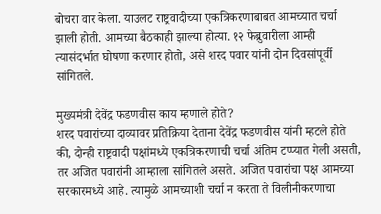बोचरा वार केला. याउलट राष्ट्रवादीच्या एकत्रि‍करणाबाबत आमच्यात चर्चा झाली होती. आमच्या बैठकाही झाल्या होत्या. १२ फेब्रुवारीला आम्ही त्यासंदर्भात घोषणा करणार होतो, असे शरद पवार यांनी दोन दिवसांपूर्वी सांगितले.

मुख्यमंत्री देवेंद्र फडणवीस काय म्हणाले होते?
शरद पवारांच्या दाव्यावर प्रतिक्रिया देताना देवेंद्र फडणवीस यांनी म्हटले होते की, दोन्ही राष्ट्रवादी पक्षांमध्ये एकत्रिकरणाची चर्चा अंतिम टप्प्यात गेली असती, तर अजित पवारांनी आम्हाला सांगितले असते. अजित पवारांचा पक्ष आमच्या सरकारमध्ये आहे. त्यामुळे आमच्याशी चर्चा न करता ते विलीनीकरणाचा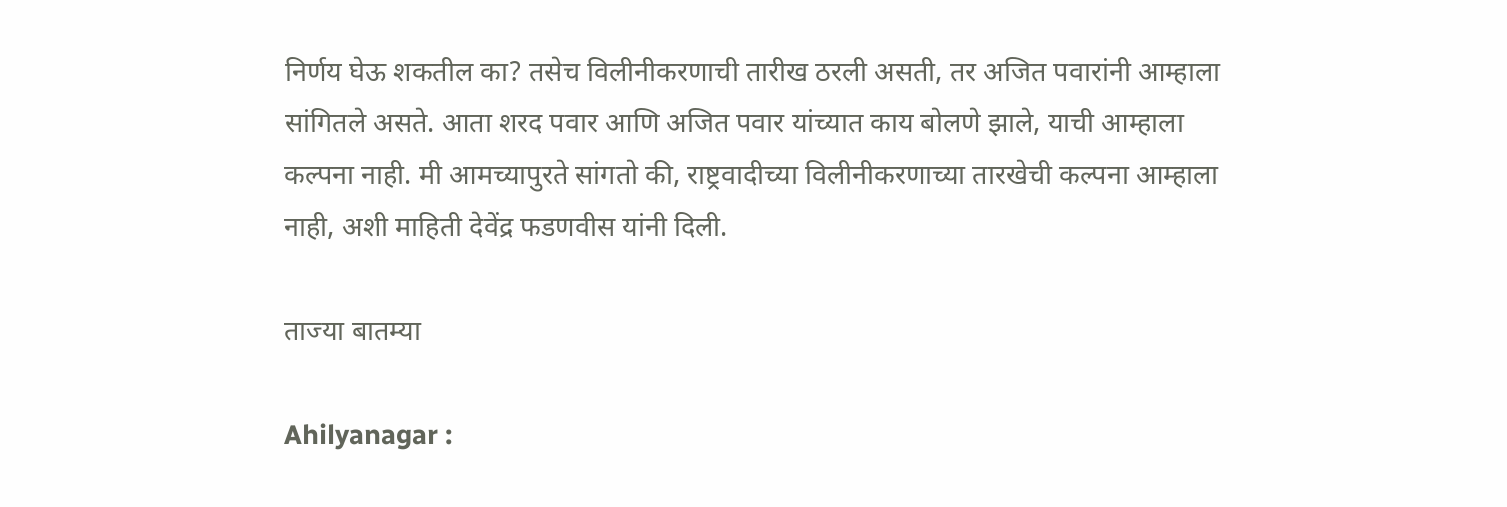निर्णय घेऊ शकतील का? तसेच विलीनीकरणाची तारीख ठरली असती, तर अजित पवारांनी आम्हाला सांगितले असते. आता शरद पवार आणि अजित पवार यांच्यात काय बोलणे झाले, याची आम्हाला कल्पना नाही. मी आमच्यापुरते सांगतो की, राष्ट्रवादीच्या विलीनीकरणाच्या तारखेची कल्पना आम्हाला नाही, अशी माहिती देवेंद्र फडणवीस यांनी दिली.

ताज्या बातम्या

Ahilyanagar :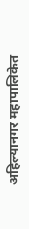अहिल्यानगर महापालिकेत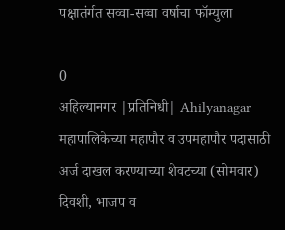पक्षातंर्गत सव्वा-सव्वा वर्षाचा फॉम्युला

0
अहिल्यानगर |प्रतिनिधी| Ahilyanagar महापालिकेच्या महापौर व उपमहापौर पदासाठी अर्ज दाखल करण्याच्या शेवटच्या (सोमवार) दिवशी, भाजप व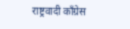राष्ट्रवादी काँग्रेस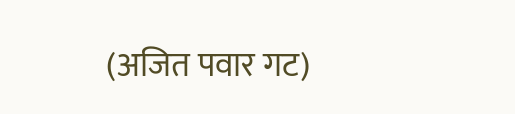(अजित पवार गट)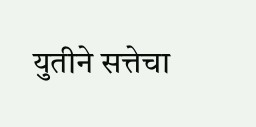युतीने सत्तेचा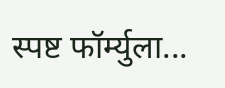स्पष्ट फॉर्म्युला...